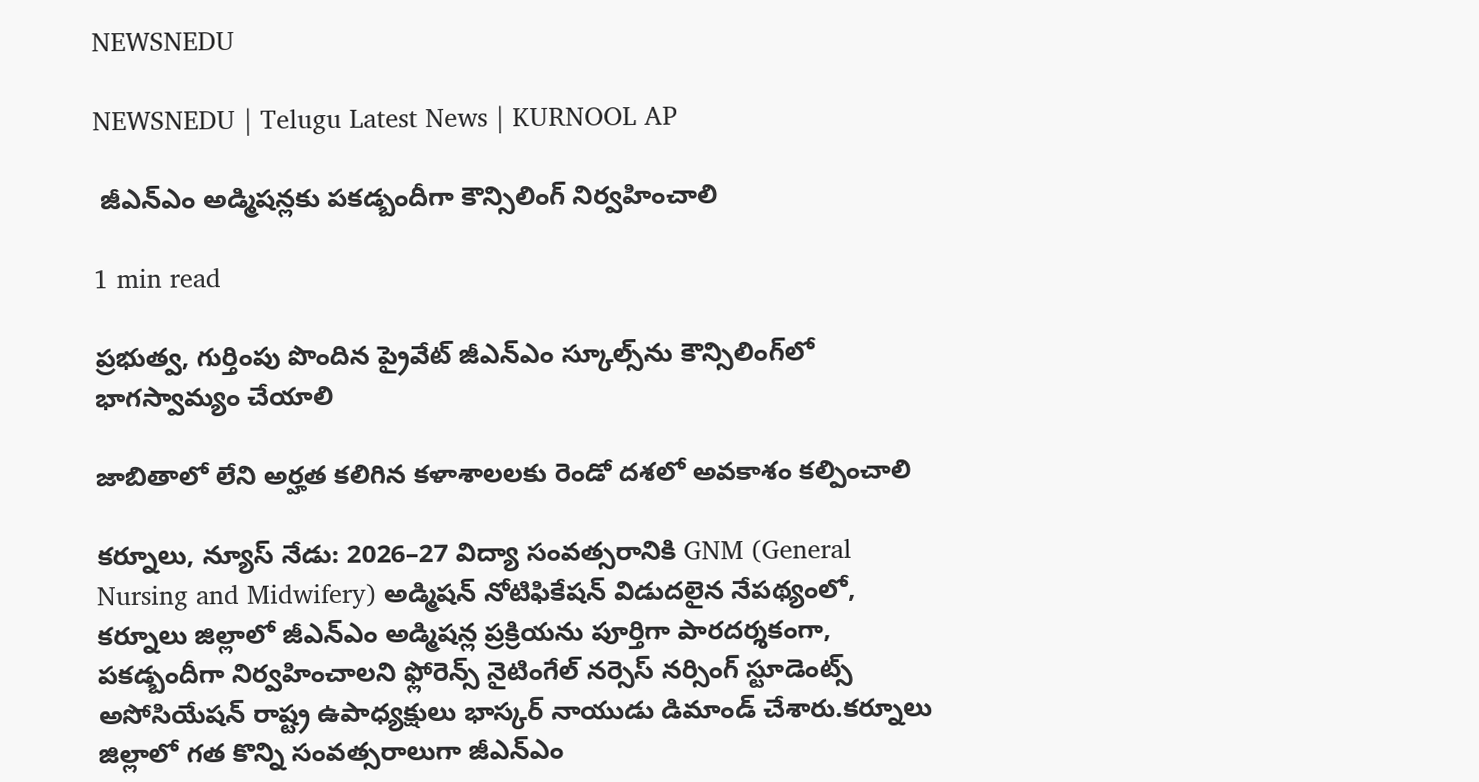NEWSNEDU

NEWSNEDU | Telugu Latest News | KURNOOL AP

 జీఎన్ఎం అడ్మిషన్లకు పకడ్బందీగా కౌన్సిలింగ్ నిర్వహించాలి

1 min read

ప్రభుత్వ, గుర్తింపు పొందిన ప్రైవేట్ జీఎన్ఎం స్కూల్స్‌ను కౌన్సిలింగ్‌లో భాగస్వామ్యం చేయాలి

జాబితాలో లేని అర్హత కలిగిన కళాశాలలకు రెండో దశలో అవకాశం కల్పించాలి

కర్నూలు, న్యూస్ నేడు: 2026–27 విద్యా సంవత్సరానికి GNM (General Nursing and Midwifery) అడ్మిషన్ నోటిఫికేషన్ విడుదలైన నేపథ్యంలో, కర్నూలు జిల్లాలో జీఎన్ఎం అడ్మిషన్ల ప్రక్రియను పూర్తిగా పారదర్శకంగా, పకడ్బందీగా నిర్వహించాలని ఫ్లోరెన్స్ నైటింగేల్ నర్సెస్ నర్సింగ్ స్టూడెంట్స్ అసోసియేషన్ రాష్ట్ర ఉపాధ్యక్షులు భాస్కర్ నాయుడు డిమాండ్ చేశారు.కర్నూలు జిల్లాలో గత కొన్ని సంవత్సరాలుగా జీఎన్ఎం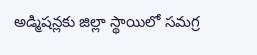అడ్మిషన్లకు జిల్లా స్థాయిలో సమగ్ర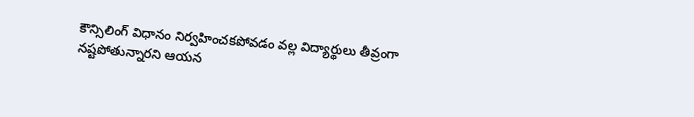కౌన్సిలింగ్ విధానం నిర్వహించకపోవడం వల్ల విద్యార్థులు తీవ్రంగా నష్టపోతున్నారని ఆయన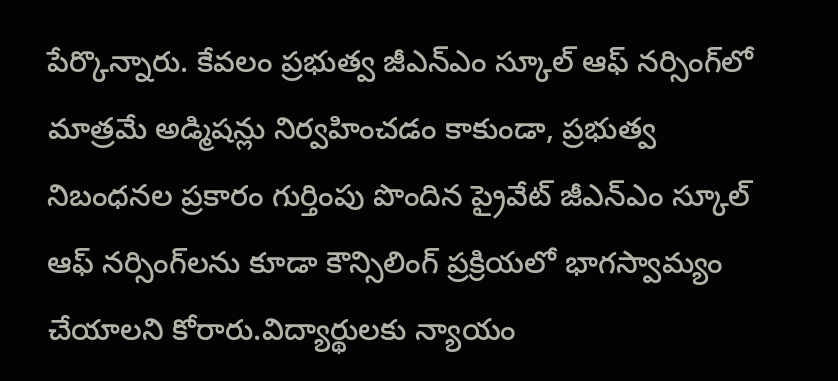పేర్కొన్నారు. కేవలం ప్రభుత్వ జీఎన్ఎం స్కూల్ ఆఫ్ నర్సింగ్‌లో మాత్రమే అడ్మిషన్లు నిర్వహించడం కాకుండా, ప్రభుత్వ నిబంధనల ప్రకారం గుర్తింపు పొందిన ప్రైవేట్ జీఎన్ఎం స్కూల్ ఆఫ్ నర్సింగ్‌లను కూడా కౌన్సిలింగ్ ప్రక్రియలో భాగస్వామ్యం చేయాలని కోరారు.విద్యార్థులకు న్యాయం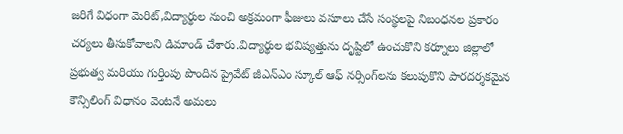జరిగే విధంగా మెరిట్,విద్యార్థుల నుంచి అక్రమంగా ఫీజులు వసూలు చేసే సంస్థలపై నిబంధనల ప్రకారం చర్యలు తీసుకోవాలని డిమాండ్ చేశారు.విద్యార్థుల భవిష్యత్తును దృష్టిలో ఉంచుకొని కర్నూలు జిల్లాలో ప్రభుత్వ మరియు గుర్తింపు పొందిన ప్రైవేట్ జీఎన్ఎం స్కూల్ ఆఫ్ నర్సింగ్‌లను కలుపుకొని పారదర్శకమైన కౌన్సిలింగ్ విధానం వెంటనే అమలు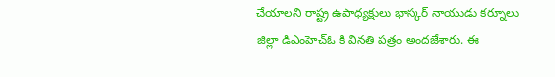చేయాలని రాష్ట్ర ఉపాధ్యక్షులు భాస్కర్ నాయుడు కర్నూలు జిల్లా డిఎంహెచ్ఓ కి వినతి పత్రం అందజేశారు. ఈ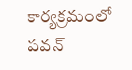కార్యక్రమంలో పవన్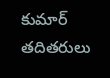కుమార్ తదితరులు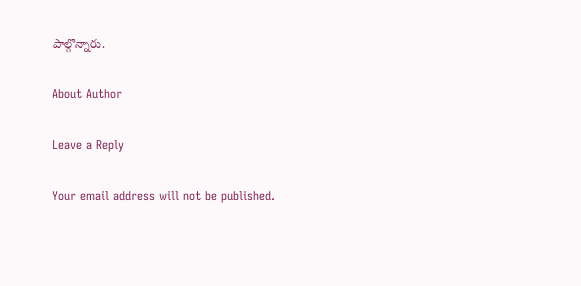పాల్గొన్నారు.

About Author

Leave a Reply

Your email address will not be published.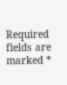Required fields are marked *